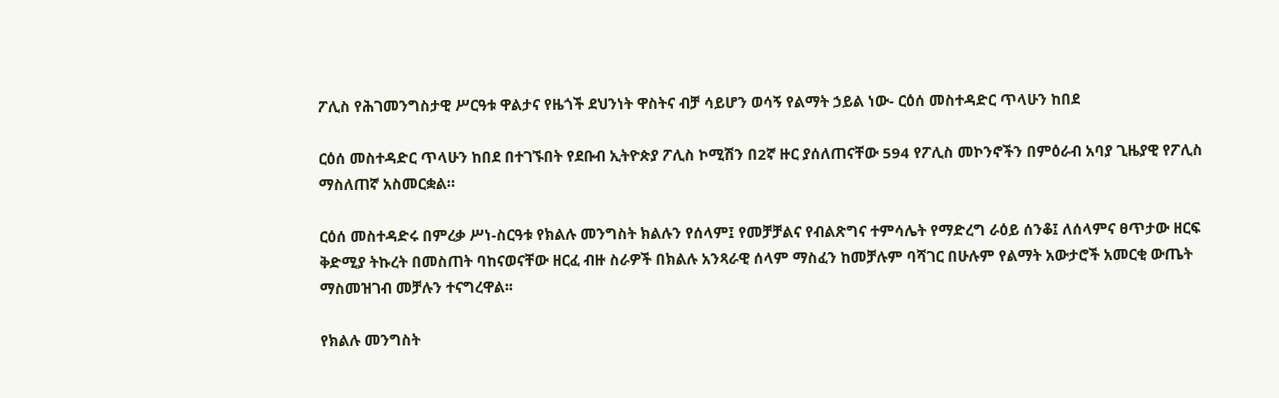ፖሊስ የሕገመንግስታዊ ሥርዓቱ ዋልታና የዜጎች ደህንነት ዋስትና ብቻ ሳይሆን ወሳኝ የልማት ኃይል ነው- ርዕሰ መስተዳድር ጥላሁን ከበደ

ርዕሰ መስተዳድር ጥላሁን ከበደ በተገኙበት የደቡብ ኢትዮጵያ ፖሊስ ኮሚሽን በ2ኛ ዙር ያሰለጠናቸው 594 የፖሊስ መኮንኖችን በምዕራብ አባያ ጊዜያዊ የፖሊስ ማስለጠኛ አስመርቋል።

ርዕሰ መስተዳድሩ በምረቃ ሥነ-ስርዓቱ የክልሉ መንግስት ክልሉን የሰላም፤ የመቻቻልና የብልጽግና ተምሳሌት የማድረግ ራዕይ ሰንቆ፤ ለሰላምና ፀጥታው ዘርፍ ቅድሚያ ትኩረት በመስጠት ባከናወናቸው ዘርፈ ብዙ ስራዎች በክልሉ አንጻራዊ ሰላም ማስፈን ከመቻሉም ባሻገር በሁሉም የልማት አውታሮች አመርቂ ውጤት ማስመዝገብ መቻሉን ተናግረዋል፡፡

የክልሉ መንግስት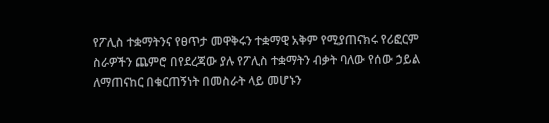የፖሊስ ተቋማትንና የፀጥታ መዋቅሩን ተቋማዊ አቅም የሚያጠናክሩ የሪፎርም ስራዎችን ጨምሮ በየደረጃው ያሉ የፖሊስ ተቋማትን ብቃት ባለው የሰው ኃይል ለማጠናከር በቁርጠኝነት በመስራት ላይ መሆኑን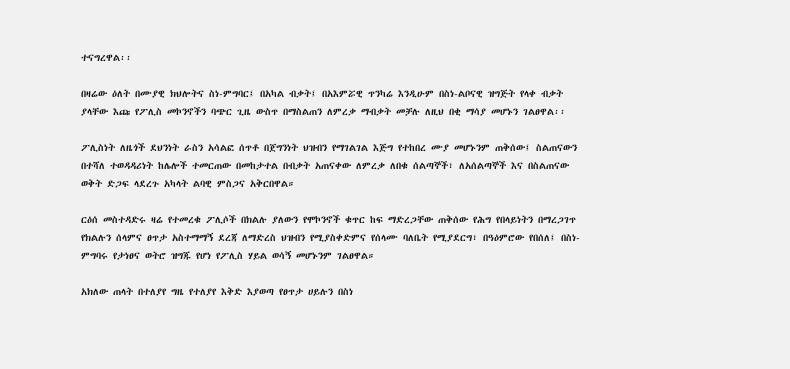ተናግረዋል፡፡

በዛሬው ዕለት በሙያዊ ክህሎትና ስነ-ምግባር፤ በአካል ብቃት፤ በአእምሯዊ ጥንካሬ እንዲሁም በስነ-ልቦናዊ ዝግጅት የላቀ ብቃት ያላቸው እጩ የፖሊስ መኮንኖችን ባጭር ጊዜ ውስጥ በማስልጠን ለምረቃ ማብቃት መቻሉ ለዚህ በቂ ማሳያ መሆኑን ገልፀዋል፡፡

ፖሊስነት ለዜጎች ደህንነት ራስን አሳልፎ ሰጥቶ በጀግንነት ህዝብን የማገልገል እጅግ የተከበረ ሙያ መሆኑንም ጠቅሰው፤ ስልጠናውን በተሻለ ተወዳዳሪነት ከሌሎች ተመርጠው በመከታተል በብቃት አጠናቀው ለምረቃ ለበቁ ሰልጣኞች፣ ለአሰልጣኞች እና በስልጠናው ወቅት ድጋፍ ላደረጉ አካላት ልባዊ ምስጋና አቅርበዋል።

ርዕሰ መስተዳድሩ ዛሬ የተመረቁ ፖሊሶች በክልሉ ያለውን የሞኮንኖች ቁጥር ከፍ ማድረጋቸው ጠቅሰው የሕግ የበላይነትን በማረጋገጥ የክልሉን ሰላምና ፀጥታ አስተማማኝ ደረጃ ለማድረስ ህዝብን የሚያስቀድምና የሰላሙ ባለቤት የሚያደርግ፣ በዓዕምሮው የበሰለ፤ በስነ-ምግባሩ የታነፀና ወትሮ ዝግጁ የሆነ የፖሊስ ሃይል ወሳኝ መሆኑንም ገልፀዋል።

አክለው ጠላት በተለያየ ግዜ የተለያየ እቅድ እያወጣ የፀጥታ ሀይሉን በስነ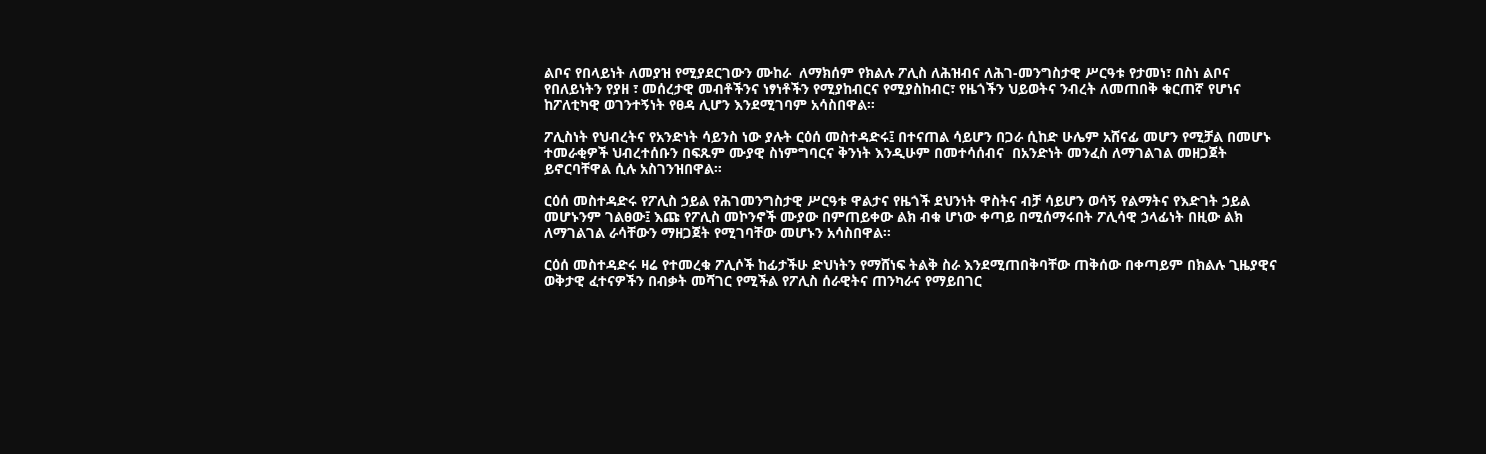ልቦና የበላይነት ለመያዝ የሚያደርገውን ሙከራ  ለማክሰም የክልሉ ፖሊስ ለሕዝብና ለሕገ-መንግስታዊ ሥርዓቱ የታመነ፣ በስነ ልቦና የበለይነትን የያዘ ፣ መሰረታዊ መብቶችንና ነፃነቶችን የሚያከብርና የሚያስከብር፣ የዜጎችን ህይወትና ንብረት ለመጠበቅ ቁርጠኛ የሆነና ከፖለቲካዊ ወገንተኝነት የፀዳ ሊሆን እንደሚገባም አሳስበዋል።

ፖሊስነት የህብረትና የአንድነት ሳይንስ ነው ያሉት ርዕሰ መስተዳድሩ፤ በተናጠል ሳይሆን በጋራ ሲከድ ሁሌም አሸናፊ መሆን የሚቻል በመሆኑ ተመራቂዎች ህብረተሰቡን በፍጹም ሙያዊ ስነምግባርና ቅንነት እንዲሁም በመተሳሰብና  በአንድነት መንፈስ ለማገልገል መዘጋጀት ይኖርባቸዋል ሲሉ አስገንዝበዋል።

ርዕሰ መስተዳድሩ የፖሊስ ኃይል የሕገመንግስታዊ ሥርዓቱ ዋልታና የዜጎች ደህንነት ዋስትና ብቻ ሳይሆን ወሳኝ የልማትና የእድገት ኃይል መሆኑንም ገልፀው፤ እጩ የፖሊስ መኮንኖች ሙያው በምጠይቀው ልክ ብቁ ሆነው ቀጣይ በሚሰማሩበት ፖሊሳዊ ኃላፊነት በዚው ልክ ለማገልገል ራሳቸውን ማዘጋጀት የሚገባቸው መሆኑን አሳስበዋል፡፡

ርዕሰ መስተዳድሩ ዛሬ የተመረቁ ፖሊሶች ከፊታችሁ ድህነትን የማሸነፍ ትልቅ ስራ እንደሚጠበቅባቸው ጠቅሰው በቀጣይም በክልሉ ጊዜያዊና ወቅታዊ ፈተናዎችን በብቃት መሻገር የሚችል የፖሊስ ሰራዊትና ጠንካራና የማይበገር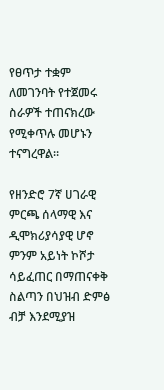የፀጥታ ተቋም ለመገንባት የተጀመሩ ስራዎች ተጠናክረው የሚቀጥሉ መሆኑን ተናግረዋል።

የዘንድሮ 7ኛ ሀገራዊ ምርጫ ሰላማዊ እና ዲሞክሪያሳያዊ ሆኖ ምንም አይነት ኮሾታ ሳይፈጠር በማጠናቀቅ ስልጣን በህዝብ ድምፅ ብቻ እንደሚያዝ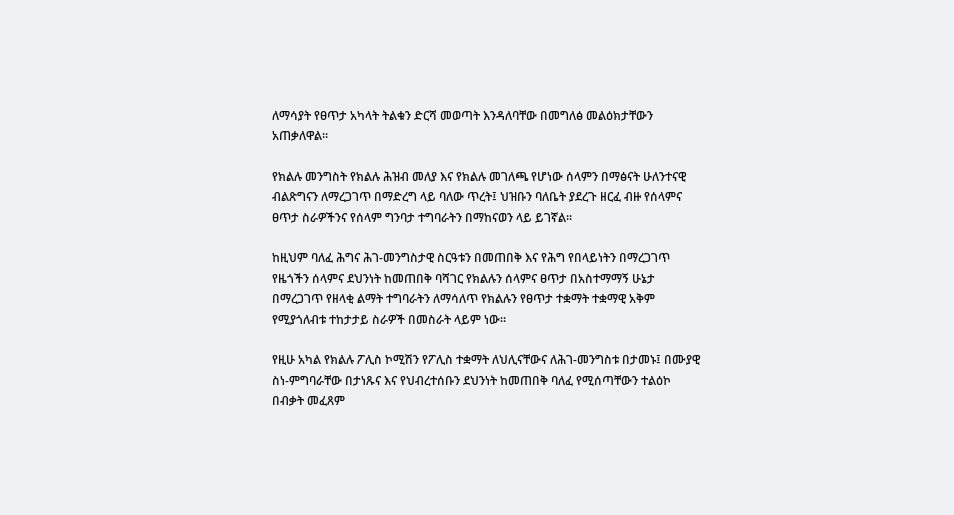ለማሳያት የፀጥታ አካላት ትልቁን ድርሻ መወጣት እንዳለባቸው በመግለፅ መልዕክታቸውን አጠቃለዋል።

የክልሉ መንግስት የክልሉ ሕዝብ መለያ እና የክልሉ መገለጫ የሆነው ሰላምን በማፅናት ሁለንተናዊ ብልጽግናን ለማረጋገጥ በማድረግ ላይ ባለው ጥረት፤ ህዝቡን ባለቤት ያደረጉ ዘርፈ ብዙ የሰላምና ፀጥታ ስራዎችንና የሰላም ግንባታ ተግባራትን በማከናወን ላይ ይገኛል፡፡

ከዚህም ባለፈ ሕግና ሕገ-መንግስታዊ ስርዓቱን በመጠበቅ እና የሕግ የበላይነትን በማረጋገጥ የዜጎችን ሰላምና ደህንነት ከመጠበቅ ባሻገር የክልሉን ሰላምና ፀጥታ በአስተማማኝ ሁኔታ በማረጋገጥ የዘላቂ ልማት ተግባራትን ለማሳለጥ የክልሉን የፀጥታ ተቋማት ተቋማዊ አቅም የሚያጎለብቱ ተከታታይ ስራዎች በመስራት ላይም ነው፡፡

የዚሁ አካል የክልሉ ፖሊስ ኮሚሽን የፖሊስ ተቋማት ለህሊናቸውና ለሕገ-መንግስቱ በታመኑ፤ በሙያዊ ስነ-ምግባራቸው በታነጹና እና የህብረተሰቡን ደህንነት ከመጠበቅ ባለፈ የሚሰጣቸውን ተልዕኮ በብቃት መፈጸም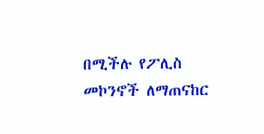በሚችሉ የፖሊስ መኮንኖች ለማጠናከር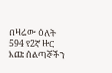በዛሬው ዕለት 594 የ2ኛ ዙር እጩ ሰልጣኞችን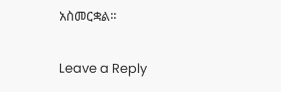አስመርቋል፡፡

Leave a Reply